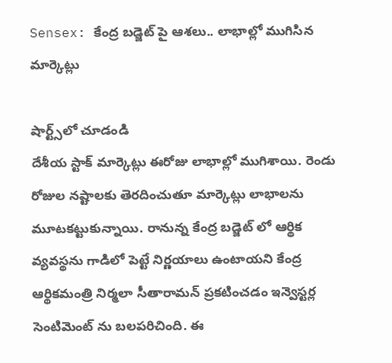Sensex: కేంద్ర బడ్జెట్ పై ఆశలు.. లాభాల్లో ముగిసిన మార్కెట్లు

షార్ట్స్‌లో చూడండి
దేశీయ స్టాక్ మార్కెట్లు ఈరోజు లాభాల్లో ముగిశాయి. రెండు రోజుల నష్టాలకు తెరదించుతూ మార్కెట్లు లాభాలను మూటకట్టుకున్నాయి. రానున్న కేంద్ర బడ్జెట్ లో ఆర్థిక వ్యవస్థను గాడిలో పెట్టే నిర్ణయాలు ఉంటాయని కేంద్ర ఆర్థికమంత్రి నిర్మలా సీతారామన్ ప్రకటించడం ఇన్వెస్టర్ల సెంటిమెంట్ ను బలపరిచింది. ఈ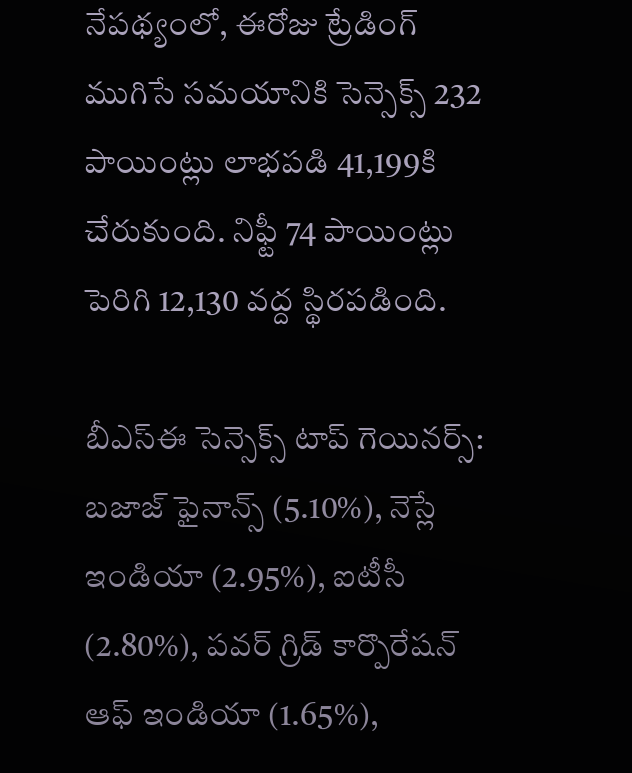నేపథ్యంలో, ఈరోజు ట్రేడింగ్ ముగిసే సమయానికి సెన్సెక్స్ 232 పాయింట్లు లాభపడి 41,199కి చేరుకుంది. నిఫ్టీ 74 పాయింట్లు పెరిగి 12,130 వద్ద స్థిరపడింది.

బీఎస్ఈ సెన్సెక్స్ టాప్ గెయినర్స్:
బజాజ్ ఫైనాన్స్ (5.10%), నెస్లే ఇండియా (2.95%), ఐటీసీ (2.80%), పవర్ గ్రిడ్ కార్పొరేషన్ ఆఫ్ ఇండియా (1.65%),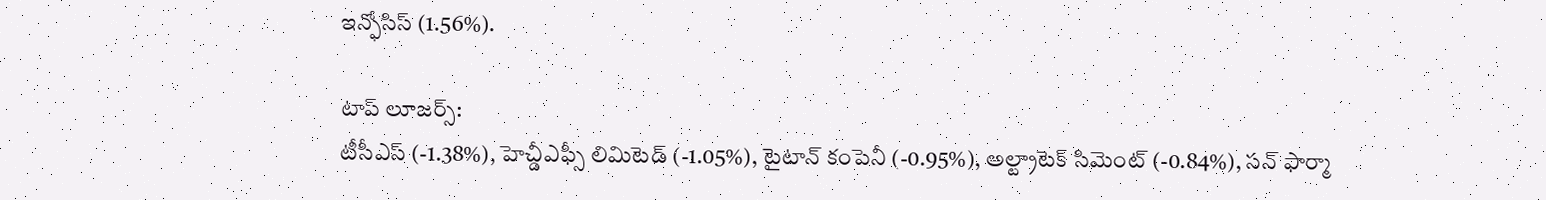ఇన్ఫోసిస్ (1.56%).

టాప్ లూజర్స్:
టీసీఎస్ (-1.38%), హెచ్డీఎఫ్సీ లిమిటెడ్ (-1.05%), టైటాన్ కంపెనీ (-0.95%), అల్ట్రాటెక్ సిమెంట్ (-0.84%), సన్ ఫార్మా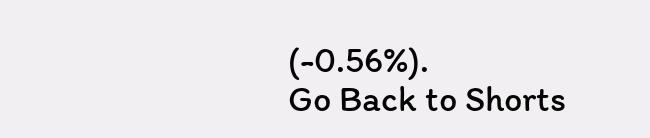(-0.56%).
Go Back to Shorts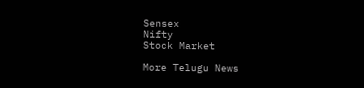Sensex
Nifty
Stock Market

More Telugu News